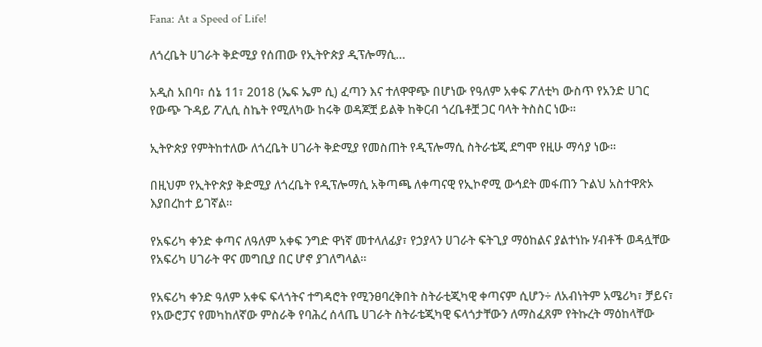Fana: At a Speed of Life!

ለጎረቤት ሀገራት ቅድሚያ የሰጠው የኢትዮጵያ ዲፕሎማሲ…

አዲስ አበባ፣ ሰኔ 11፣ 2018 (ኤፍ ኤም ሲ) ፈጣን እና ተለዋዋጭ በሆነው የዓለም አቀፍ ፖለቲካ ውስጥ የአንድ ሀገር የውጭ ጉዳይ ፖሊሲ ስኬት የሚለካው ከሩቅ ወዳጆቿ ይልቅ ከቅርብ ጎረቤቶቿ ጋር ባላት ትስስር ነው።

ኢትዮጵያ የምትከተለው ለጎረቤት ሀገራት ቅድሚያ የመስጠት የዲፕሎማሲ ስትራቴጂ ደግሞ የዚሁ ማሳያ ነው።

በዚህም የኢትዮጵያ ቅድሚያ ለጎረቤት የዲፕሎማሲ አቅጣጫ ለቀጣናዊ የኢኮኖሚ ውኅደት መፋጠን ጉልህ አስተዋጽኦ እያበረከተ ይገኛል።

የአፍሪካ ቀንድ ቀጣና ለዓለም አቀፍ ንግድ ዋነኛ መተላለፊያ፣ የኃያላን ሀገራት ፍትጊያ ማዕከልና ያልተነኩ ሃብቶች ወዳሏቸው የአፍሪካ ሀገራት ዋና መግቢያ በር ሆኖ ያገለግላል።

የአፍሪካ ቀንድ ዓለም አቀፍ ፍላጎትና ተግዳሮት የሚንፀባረቅበት ስትራቲጂካዊ ቀጣናም ሲሆን÷ ለአብነትም አሜሪካ፣ ቻይና፣ የአውሮፓና የመካከለኛው ምስራቅ የባሕረ ሰላጤ ሀገራት ስትራቴጂካዊ ፍላጎታቸውን ለማስፈጸም የትኩረት ማዕከላቸው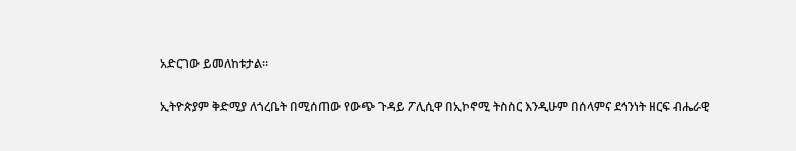አድርገው ይመለከቱታል።

ኢትዮጵያም ቅድሚያ ለጎረቤት በሚሰጠው የውጭ ጉዳይ ፖሊሲዋ በኢኮኖሚ ትስስር እንዲሁም በሰላምና ደኅንነት ዘርፍ ብሔራዊ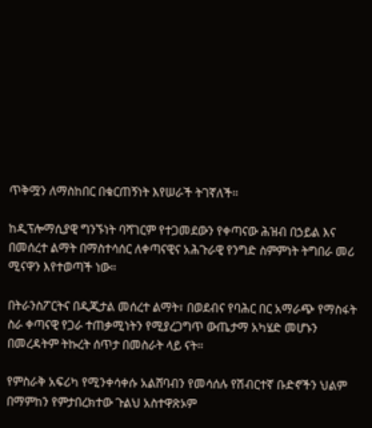ጥቅሟን ለማስከበር በቁርጠኝነት እየሠራች ትገኛለች።

ከዲፕሎማሲያዊ ግንኙነት ባሻገርም የተጋመደውን የቀጣናው ሕዝብ በኃይል እና በመሰረተ ልማት በማስተሳሰር ለቀጣናዊና አሕጉራዊ የንግድ ስምምነት ትግበራ መሪ ሚናዋን እየተወጣች ነው።

በትራንስፖርትና በዲጂታል መሰረተ ልማት፣ በወደብና የባሕር በር አማራጭ የማስፋት ስራ ቀጣናዊ የጋራ ተጠቃሚነትን የሚያረጋግጥ ውጤታማ አካሄድ መሆኑን በመረዳትም ትኩረት ሰጥታ በመስራት ላይ ናት።

የምስራቅ አፍሪካ የሚንቀሳቀሱ አልሸባብን የመሳሰሉ የሽብርተኛ ቡድኖችን ህልም በማምከን የምታበረክተው ጉልህ አስተዋጽኦም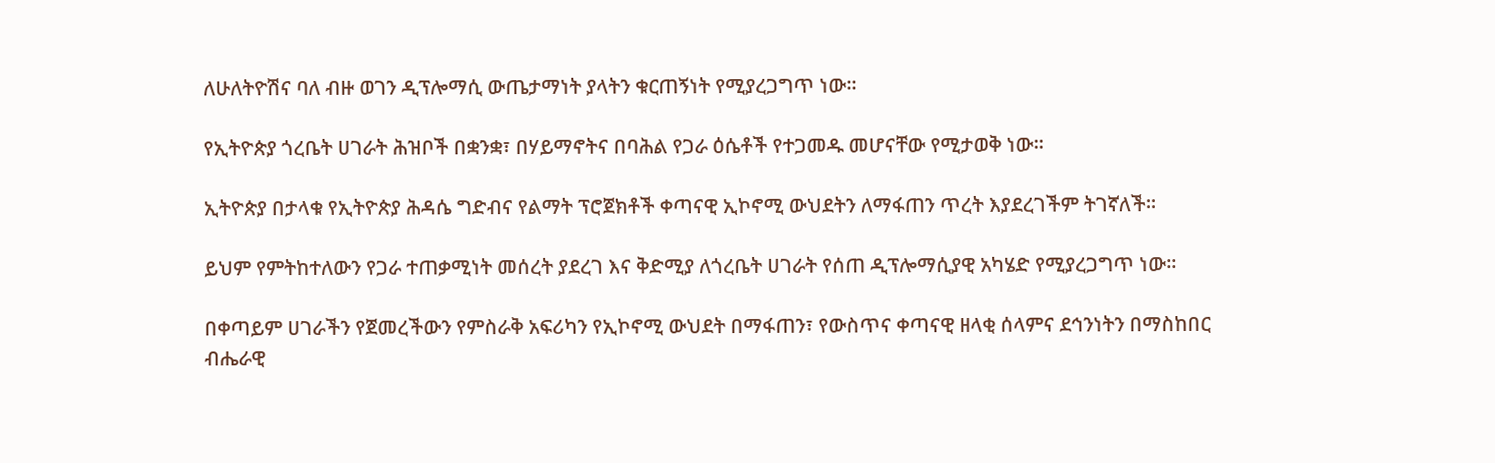ለሁለትዮሽና ባለ ብዙ ወገን ዲፕሎማሲ ውጤታማነት ያላትን ቁርጠኝነት የሚያረጋግጥ ነው።

የኢትዮጵያ ጎረቤት ሀገራት ሕዝቦች በቋንቋ፣ በሃይማኖትና በባሕል የጋራ ዕሴቶች የተጋመዱ መሆናቸው የሚታወቅ ነው።

ኢትዮጵያ በታላቁ የኢትዮጵያ ሕዳሴ ግድብና የልማት ፕሮጀክቶች ቀጣናዊ ኢኮኖሚ ውህደትን ለማፋጠን ጥረት እያደረገችም ትገኛለች፡፡

ይህም የምትከተለውን የጋራ ተጠቃሚነት መሰረት ያደረገ እና ቅድሚያ ለጎረቤት ሀገራት የሰጠ ዲፕሎማሲያዊ አካሄድ የሚያረጋግጥ ነው፡፡

በቀጣይም ሀገራችን የጀመረችውን የምስራቅ አፍሪካን የኢኮኖሚ ውህደት በማፋጠን፣ የውስጥና ቀጣናዊ ዘላቂ ሰላምና ደኅንነትን በማስከበር ብሔራዊ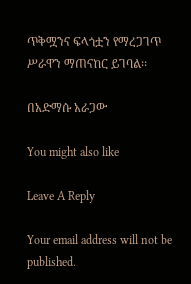ጥቅሟንና ፍላጎቷን የማረጋገጥ ሥራዋን ማጠናከር ይገባል፡፡

በአድማሱ አራጋው

You might also like

Leave A Reply

Your email address will not be published.